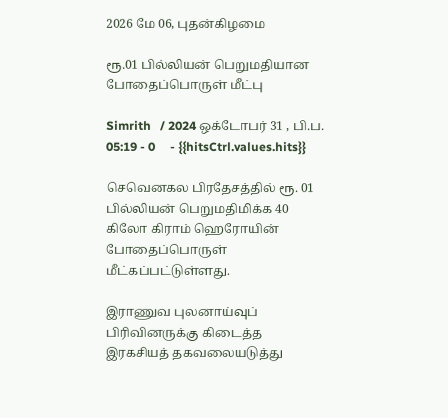2026 மே 06, புதன்கிழமை

ரூ.01 பில்லியன் பெறுமதியான போதைப்பொருள் மீட்பு

Simrith   / 2024 ஒக்டோபர் 31 , பி.ப. 05:19 - 0     - {{hitsCtrl.values.hits}}

செவெனகல பிரதேசத்தில் ரூ. 01 பில்லியன் பெறுமதிமிக்க 40 கிலோ கிராம் ஹெரோயின் போதைப்பொருள் மீட்கப்பட்டுள்ளது.

இராணுவ புலனாய்வுப் பிரிவினருக்கு கிடைத்த இரகசியத் தகவலையடுத்து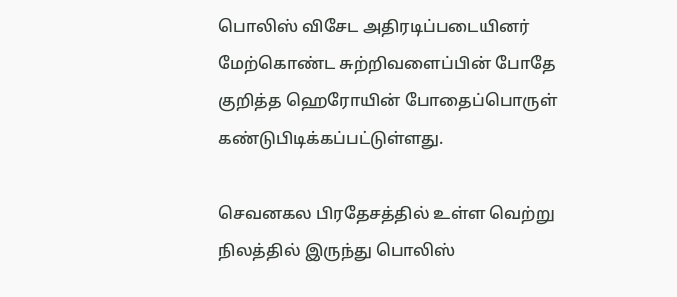பொலிஸ் விசேட அதிரடிப்படையினர் மேற்கொண்ட சுற்றிவளைப்பின் போதே குறித்த ஹெரோயின் போதைப்பொருள் கண்டுபிடிக்கப்பட்டுள்ளது.

செவனகல பிரதேசத்தில் உள்ள வெற்று நிலத்தில் இருந்து பொலிஸ்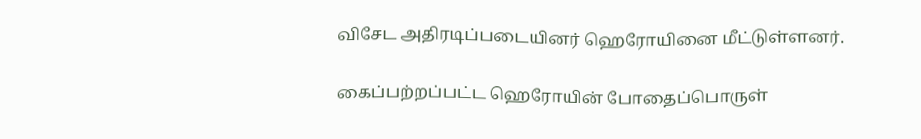விசேட அதிரடிப்படையினர் ஹெரோயினை மீட்டுள்ளனர்.

கைப்பற்றப்பட்ட ஹெரோயின் போதைப்பொருள்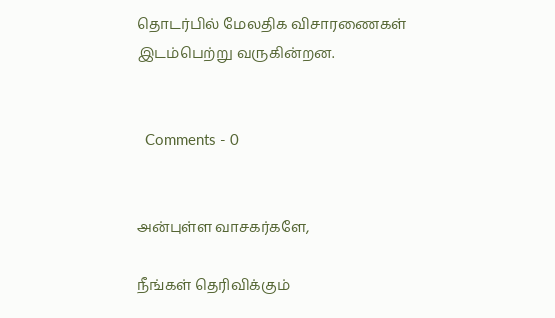தொடர்பில் மேலதிக விசாரணைகள் இடம்பெற்று வருகின்றன.


  Comments - 0


அன்புள்ள வாசகர்களே,

நீங்கள் தெரிவிக்கும்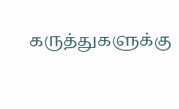கருத்துகளுக்கு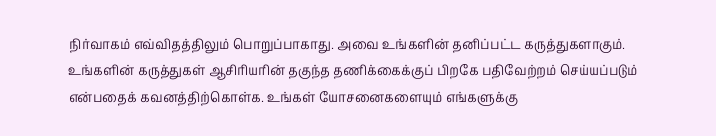நிர்வாகம் எவ்விதத்திலும் பொறுப்பாகாது. அவை உங்களின் தனிப்பட்ட கருத்துகளாகும். உங்களின் கருத்துகள் ஆசிரியரின் தகுந்த தணிக்கைக்குப் பிறகே பதிவேற்றம் செய்யப்படும் என்பதைக் கவனத்திற்கொள்க. உங்கள் யோசனைகளையும் எங்களுக்கு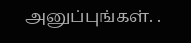அனுப்புங்கள். .